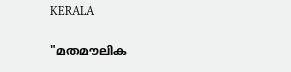KERALA

"മതമൗലിക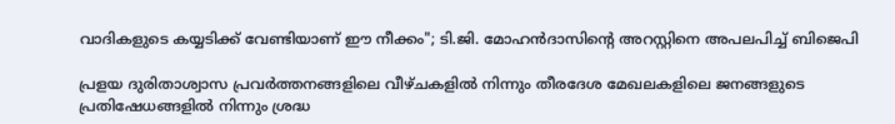വാദികളുടെ കയ്യടിക്ക് വേണ്ടിയാണ് ഈ നീക്കം"; ടി.ജി. മോഹന്‍ദാസിൻ്റെ അറസ്റ്റിനെ അപലപിച്ച് ബിജെപി

പ്രളയ ദുരിതാശ്വാസ പ്രവര്‍ത്തനങ്ങളിലെ വീഴ്ചകളില്‍ നിന്നും തീരദേശ മേഖലകളിലെ ജനങ്ങളുടെ പ്രതിഷേധങ്ങളില്‍ നിന്നും ശ്രദ്ധ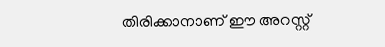തിരിക്കാനാണ് ഈ അറസ്റ്റ്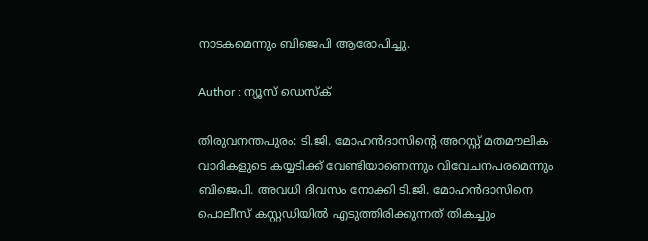നാടകമെന്നും ബിജെപി ആരോപിച്ചു.

Author : ന്യൂസ് ഡെസ്ക്

തിരുവനന്തപുരം: ടി.ജി. മോഹന്‍ദാസിൻ്റെ അറസ്റ്റ് മതമൗലിക വാദികളുടെ കയ്യടിക്ക് വേണ്ടിയാണെന്നും വിവേചനപരമെന്നും ബിജെപി. അവധി ദിവസം നോക്കി ടി.ജി. മോഹന്‍ദാസിനെ പൊലീസ് കസ്റ്റഡിയിൽ എടുത്തിരിക്കുന്നത് തികച്ചും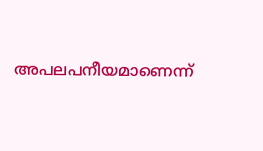അപലപനീയമാണെന്ന്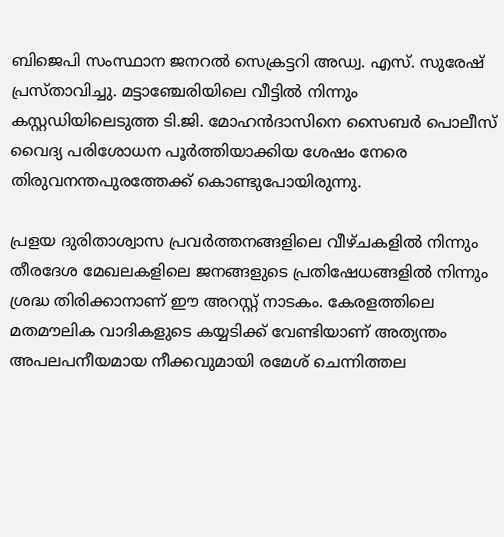ബിജെപി സംസ്ഥാന ജനറല്‍ സെക്രട്ടറി അഡ്വ. എസ്. സുരേഷ് പ്രസ്താവിച്ചു. മട്ടാഞ്ചേരിയിലെ വീട്ടിൽ നിന്നും കസ്റ്റഡിയിലെടുത്ത ടി.ജി. മോഹൻദാസിനെ സൈബർ പൊലീസ് വൈദ്യ പരിശോധന പൂർത്തിയാക്കിയ ശേഷം നേരെ തിരുവനന്തപുരത്തേക്ക് കൊണ്ടുപോയിരുന്നു.

പ്രളയ ദുരിതാശ്വാസ പ്രവര്‍ത്തനങ്ങളിലെ വീഴ്ചകളില്‍ നിന്നും തീരദേശ മേഖലകളിലെ ജനങ്ങളുടെ പ്രതിഷേധങ്ങളില്‍ നിന്നും ശ്രദ്ധ തിരിക്കാനാണ് ഈ അറസ്റ്റ് നാടകം. കേരളത്തിലെ മതമൗലിക വാദികളുടെ കയ്യടിക്ക് വേണ്ടിയാണ് അത്യന്തം അപലപനീയമായ നീക്കവുമായി രമേശ് ചെന്നിത്തല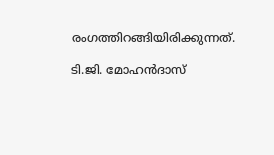രംഗത്തിറങ്ങിയിരിക്കുന്നത്.

ടി.ജി. മോഹന്‍ദാസ്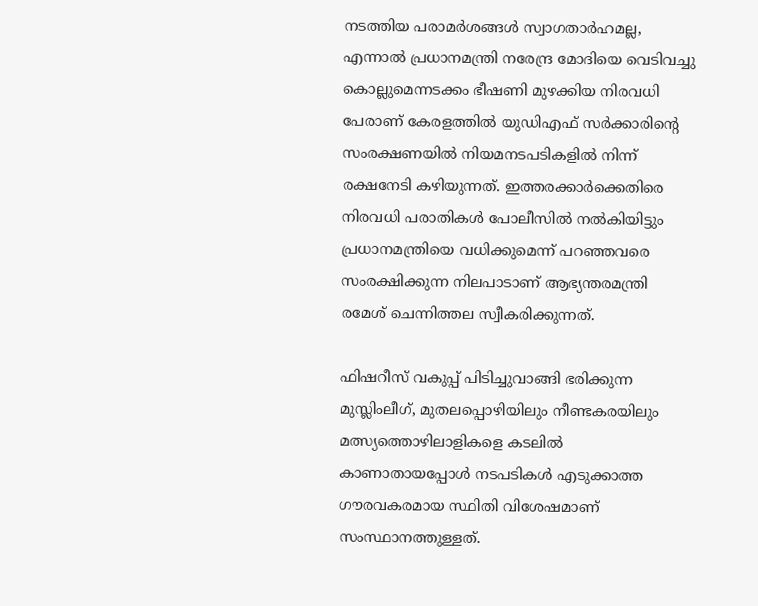നടത്തിയ പരാമര്‍ശങ്ങള്‍ സ്വാഗതാര്‍ഹമല്ല, എന്നാല്‍ പ്രധാനമന്ത്രി നരേന്ദ്ര മോദിയെ വെടിവച്ചു കൊല്ലുമെന്നടക്കം ഭീഷണി മുഴക്കിയ നിരവധി പേരാണ് കേരളത്തില്‍ യുഡിഎഫ് സര്‍ക്കാരിൻ്റെ സംരക്ഷണയില്‍ നിയമനടപടികളില്‍ നിന്ന് രക്ഷനേടി കഴിയുന്നത്. ഇത്തരക്കാര്‍ക്കെതിരെ നിരവധി പരാതികള്‍ പോലീസില്‍ നല്‍കിയിട്ടും പ്രധാനമന്ത്രിയെ വധിക്കുമെന്ന് പറഞ്ഞവരെ സംരക്ഷിക്കുന്ന നിലപാടാണ് ആഭ്യന്തരമന്ത്രി രമേശ് ചെന്നിത്തല സ്വീകരിക്കുന്നത്.

ഫിഷറീസ് വകുപ്പ് പിടിച്ചുവാങ്ങി ഭരിക്കുന്ന മുസ്ലിംലീഗ്, മുതലപ്പൊഴിയിലും നീണ്ടകരയിലും മത്സ്യത്തൊഴിലാളികളെ കടലില്‍ കാണാതായപ്പോള്‍ നടപടികള്‍ എടുക്കാത്ത ഗൗരവകരമായ സ്ഥിതി വിശേഷമാണ് സംസ്ഥാനത്തുള്ളത്.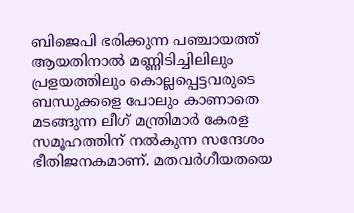ബിജെപി ഭരിക്കുന്ന പഞ്ചായത്ത് ആയതിനാല്‍ മണ്ണിടിച്ചിലിലും പ്രളയത്തിലും കൊല്ലപ്പെട്ടവരുടെ ബന്ധുക്കളെ പോലും കാണാതെ മടങ്ങുന്ന ലീഗ് മന്ത്രിമാര്‍ കേരള സമൂഹത്തിന് നല്‍കുന്ന സന്ദേശം ഭീതിജനകമാണ്. മതവര്‍ഗീയതയെ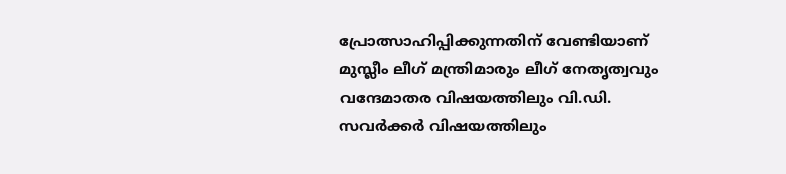പ്രോത്സാഹിപ്പിക്കുന്നതിന് വേണ്ടിയാണ് മുസ്ലീം ലീഗ് മന്ത്രിമാരും ലീഗ് നേതൃത്വവും വന്ദേമാതര വിഷയത്തിലും വി.ഡി. സവര്‍ക്കര്‍ വിഷയത്തിലും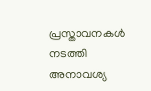പ്രസ്താവനകള്‍ നടത്തി അനാവശ്യ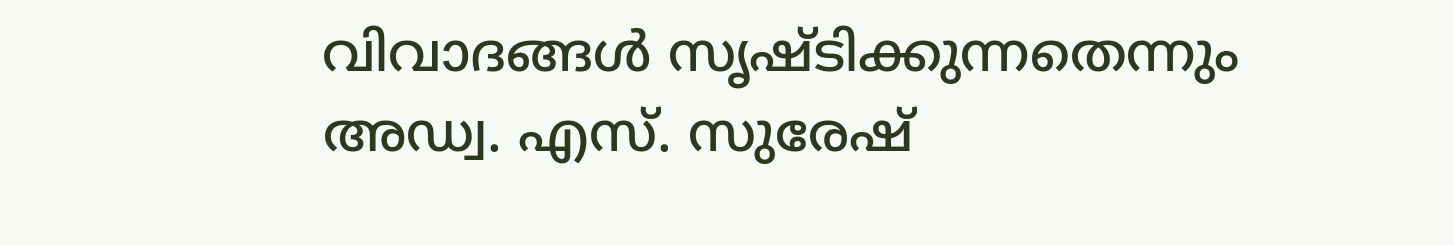വിവാദങ്ങള്‍ സൃഷ്ടിക്കുന്നതെന്നും അഡ്വ. എസ്. സുരേഷ്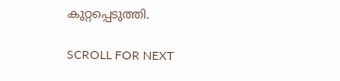കുറ്റപ്പെടുത്തി.

SCROLL FOR NEXT